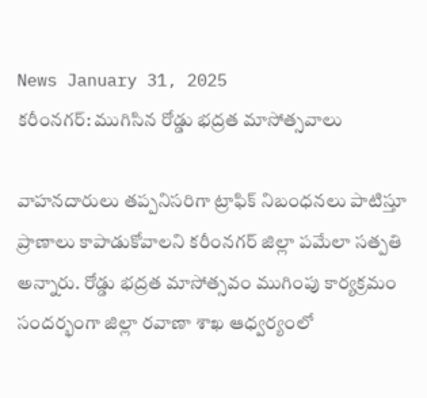News January 31, 2025
కరీంనగర్: ముగిసిన రోడ్డు భద్రత మాసోత్సవాలు

వాహనదారులు తప్పనిసరిగా ట్రాఫిక్ నిబంధనలు పాటిస్తూ ప్రాణాలు కాపాడుకోవాలని కరీంనగర్ జిల్లా పమేలా సత్పతి అన్నారు. రోడ్డు భద్రత మాసోత్సవం ముగింపు కార్యక్రమం సందర్భంగా జిల్లా రవాణా శాఖ ఆధ్వర్యంలో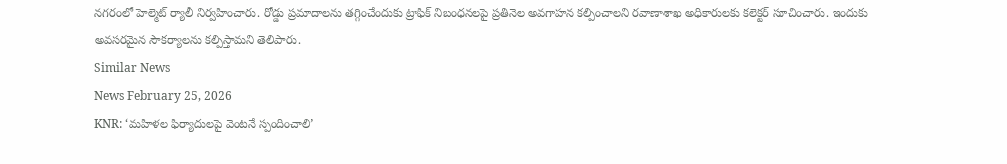నగరంలో హెల్మెట్ ర్యాలీ నిర్వహించారు. రోడ్డు ప్రమాదాలను తగ్గించేందుకు ట్రాఫిక్ నిబంధనలపై ప్రతినెల అవగాహన కల్పించాలని రవాణాశాఖ అధికారులకు కలెక్టర్ సూచించారు. ఇందుకు అవసరమైన సౌకర్యాలను కల్పిస్తామని తెలిపారు.
Similar News
News February 25, 2026
KNR: ‘మహిళల ఫిర్యాదులపై వెంటనే స్పందించాలి’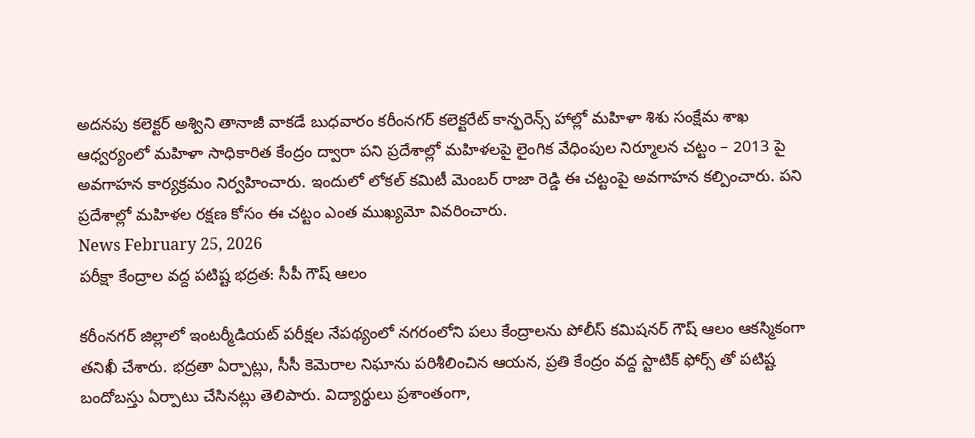అదనపు కలెక్టర్ అశ్విని తానాజీ వాకడే బుధవారం కరీంనగర్ కలెక్టరేట్ కాన్ఫరెన్స్ హాల్లో మహిళా శిశు సంక్షేమ శాఖ ఆధ్వర్యంలో మహిళా సాధికారిత కేంద్రం ద్వారా పని ప్రదేశాల్లో మహిళలపై లైంగిక వేధింపుల నిర్మూలన చట్టం – 2013 పై అవగాహన కార్యక్రమం నిర్వహించారు. ఇందులో లోకల్ కమిటీ మెంబర్ రాజా రెడ్డి ఈ చట్టంపై అవగాహన కల్పించారు. పని ప్రదేశాల్లో మహిళల రక్షణ కోసం ఈ చట్టం ఎంత ముఖ్యమో వివరించారు.
News February 25, 2026
పరీక్షా కేంద్రాల వద్ద పటిష్ట భద్రత: సీపీ గౌష్ ఆలం

కరీంనగర్ జిల్లాలో ఇంటర్మీడియట్ పరీక్షల నేపథ్యంలో నగరంలోని పలు కేంద్రాలను పోలీస్ కమిషనర్ గౌష్ ఆలం ఆకస్మికంగా తనిఖీ చేశారు. భద్రతా ఏర్పాట్లు, సీసీ కెమెరాల నిఘాను పరిశీలించిన ఆయన, ప్రతి కేంద్రం వద్ద స్టాటిక్ ఫోర్స్ తో పటిష్ట బందోబస్తు ఏర్పాటు చేసినట్లు తెలిపారు. విద్యార్థులు ప్రశాంతంగా,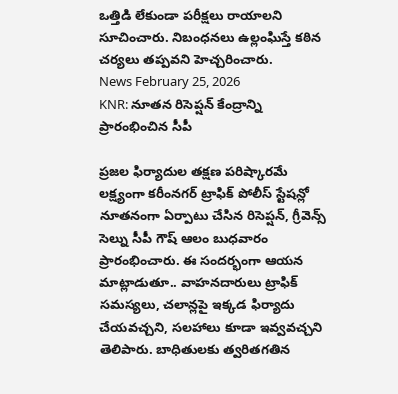ఒత్తిడి లేకుండా పరీక్షలు రాయాలని సూచించారు. నిబంధనలు ఉల్లంఘిస్తే కఠిన చర్యలు తప్పవని హెచ్చరించారు.
News February 25, 2026
KNR: నూతన రిసెప్షన్ కేంద్రాన్ని ప్రారంభించిన సీపీ

ప్రజల ఫిర్యాదుల తక్షణ పరిష్కారమే లక్ష్యంగా కరీంనగర్ ట్రాఫిక్ పోలీస్ స్టేషన్లో నూతనంగా ఏర్పాటు చేసిన రిసెప్షన్, గ్రీవెన్స్ సెల్ను సీపీ గౌష్ ఆలం బుధవారం ప్రారంభించారు. ఈ సందర్భంగా ఆయన మాట్లాడుతూ.. వాహనదారులు ట్రాఫిక్ సమస్యలు, చలాన్లపై ఇక్కడ ఫిర్యాదు చేయవచ్చని, సలహాలు కూడా ఇవ్వవచ్చని తెలిపారు. బాధితులకు త్వరితగతిన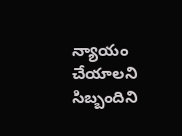న్యాయం చేయాలని సిబ్బందిని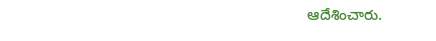ఆదేశించారు.